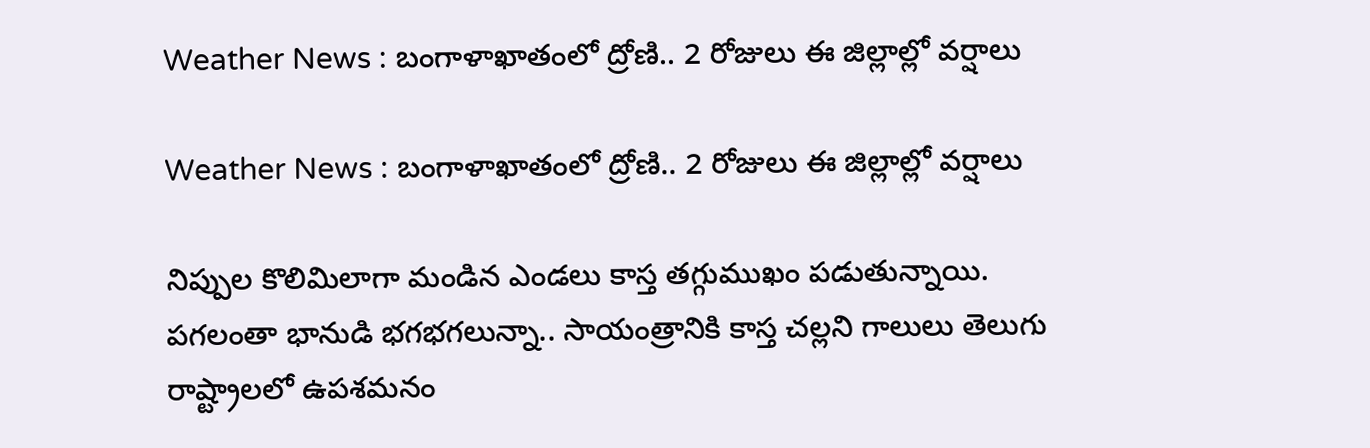Weather News : బంగాళాఖాతంలో ద్రోణి.. 2 రోజులు ఈ జిల్లాల్లో వర్షాలు

Weather News : బంగాళాఖాతంలో ద్రోణి.. 2 రోజులు ఈ జిల్లాల్లో వర్షాలు

నిప్పుల కొలిమిలాగా మండిన ఎండలు కాస్త తగ్గుముఖం పడుతున్నాయి. పగలంతా భానుడి భగభగలున్నా.. సాయంత్రానికి కాస్త చల్లని గాలులు తెలుగు రాష్ట్రాలలో ఉపశమనం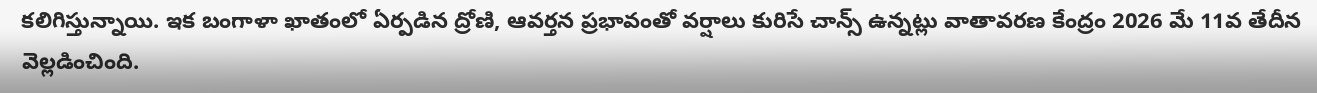కలిగిస్తున్నాయి. ఇక బంగాళా ఖాతంలో ఏర్పడిన ద్రోణి, ఆవర్తన ప్రభావంతో వర్షాలు కురిసే చాన్స్ ఉన్నట్లు వాతావరణ కేంద్రం 2026 మే 11వ తేదీన వెల్లడించింది.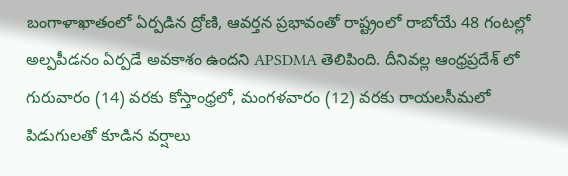బంగాళాఖాతంలో ఏర్పడిన ద్రోణి, ఆవర్తన ప్రభావంతో రాష్ట్రంలో రాబోయే 48 గంటల్లో అల్పపీడనం ఏర్పడే అవకాశం ఉందని APSDMA తెలిపింది. దీనివల్ల ఆంధ్రప్రదేశ్ లో గురువారం (14) వరకు కోస్తాంధ్రలో, మంగళవారం (12) వరకు రాయలసీమలో పిడుగులతో కూడిన వర్షాలు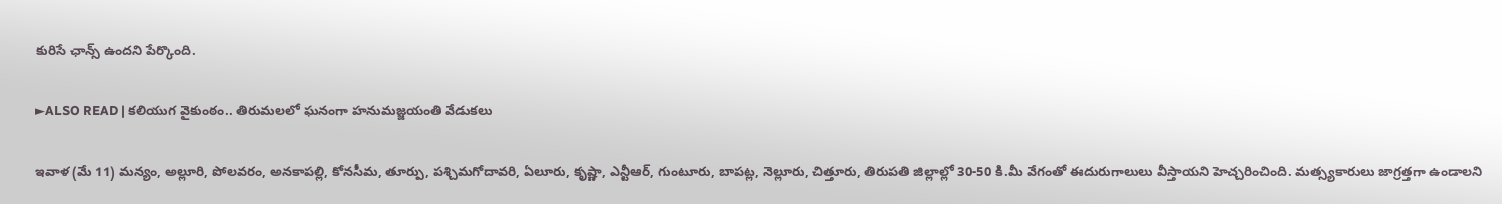కురిసే ఛాన్స్ ఉందని పేర్కొంది.

►ALSO READ | కలియుగ వైకుంఠం.. తిరుమలలో ఘనంగా హనుమజ్జయంతి వేడుకలు

ఇవాళ (మే 11) మన్యం, అల్లూరి, పోలవరం, అనకాపల్లి, కోనసీమ, తూర్పు, పశ్చిమగోదావరి, ఏలూరు, కృష్ణా, ఎన్టీఆర్, గుంటూరు, బాపట్ల, నెల్లూరు, చిత్తూరు, తిరుపతి జిల్లాల్లో 30-50 కి.మీ వేగంతో ఈదురుగాలులు వీస్తాయని హెచ్చరించింది. మత్స్యకారులు జాగ్రత్తగా ఉండాలని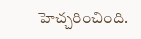హెచ్చరించింది.